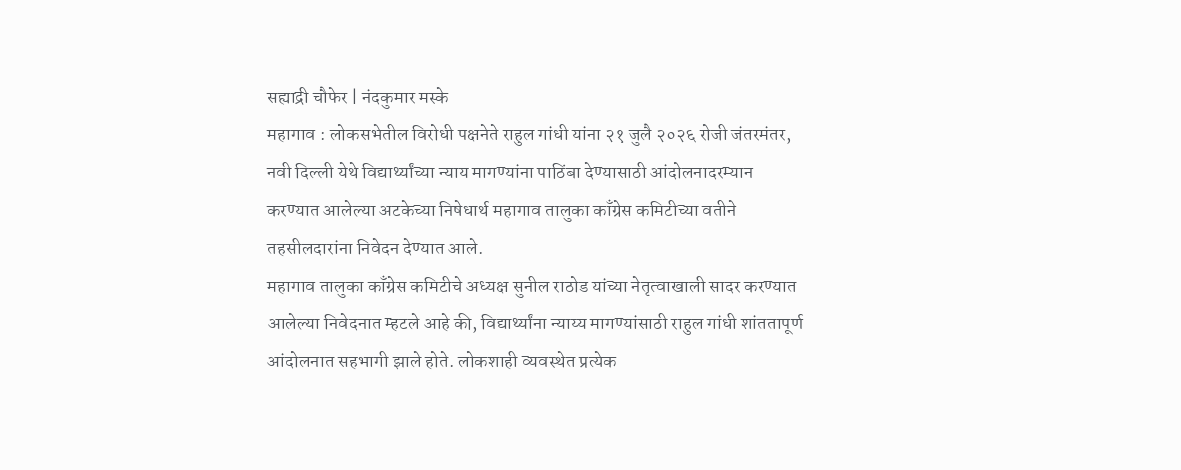सह्याद्री चौफेर | नंदकुमार मस्के
महागाव : लोकसभेतील विरोधी पक्षनेते राहुल गांधी यांना २१ जुलै २०२६ रोजी जंतरमंतर, नवी दिल्ली येथे विद्यार्थ्यांच्या न्याय मागण्यांना पाठिंबा देण्यासाठी आंदोलनादरम्यान करण्यात आलेल्या अटकेच्या निषेधार्थ महागाव तालुका काँग्रेस कमिटीच्या वतीने तहसीलदारांना निवेदन देण्यात आले.
महागाव तालुका काँग्रेस कमिटीचे अध्यक्ष सुनील राठोड यांच्या नेतृत्वाखाली सादर करण्यात आलेल्या निवेदनात म्हटले आहे की, विद्यार्थ्यांना न्याय्य मागण्यांसाठी राहुल गांधी शांततापूर्ण आंदोलनात सहभागी झाले होते. लोकशाही व्यवस्थेत प्रत्येक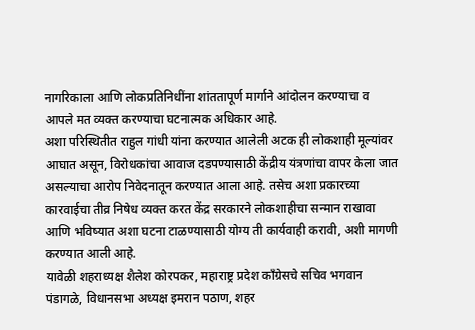नागरिकाला आणि लोकप्रतिनिधींना शांततापूर्ण मार्गाने आंदोलन करण्याचा व आपले मत व्यक्त करण्याचा घटनात्मक अधिकार आहे.
अशा परिस्थितीत राहुल गांधी यांना करण्यात आलेली अटक ही लोकशाही मूल्यांवर आघात असून, विरोधकांचा आवाज दडपण्यासाठी केंद्रीय यंत्रणांचा वापर केला जात असल्याचा आरोप निवेदनातून करण्यात आला आहे. तसेच अशा प्रकारच्या कारवाईचा तीव्र निषेध व्यक्त करत केंद्र सरकारने लोकशाहीचा सन्मान राखावा आणि भविष्यात अशा घटना टाळण्यासाठी योग्य ती कार्यवाही करावी, अशी मागणी करण्यात आली आहे.
यावेळी शहराध्यक्ष शैलेश कोरपकर, महाराष्ट्र प्रदेश काँग्रेसचे सचिव भगवान पंडागळे, विधानसभा अध्यक्ष इमरान पठाण, शहर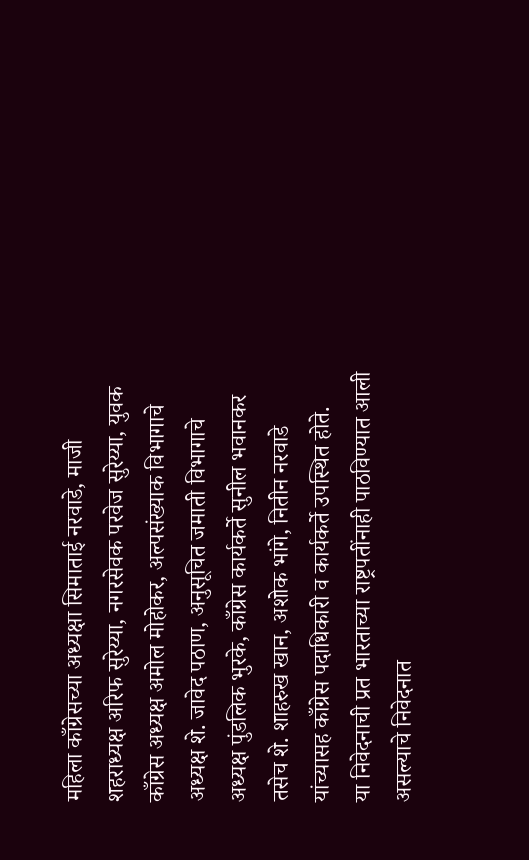महिला काँग्रेसच्या अध्यक्षा सिमाताई नरवाडे, माजी शहराध्यक्ष अरिफ सुरेय्या, नगरसेवक परवेज सुरेय्या, युवक काँग्रेस अध्यक्ष अमोल मोहोकर, अल्पसंख्याक विभागाचे अध्यक्ष शे. जावेद पठाण, अनुसूचित जमाती विभागाचे अध्यक्ष पुंडलिक भुरके, काँग्रेस कार्यकर्ते सुनील भवानकर तसेच शे. शाहरुख खान, अशोक भांगे, नितीन नरवाडे यांच्यासह काँग्रेस पदाधिकारी व कार्यकर्ते उपस्थित होते.
या निवेदनाची प्रत भारताच्या राष्ट्रपतींनाही पाठविण्यात आली असल्याचे निवेदनात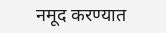नमूद करण्यात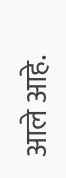आले आहे.